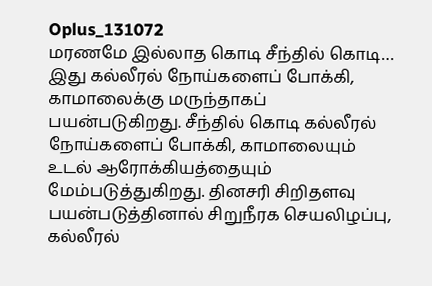Oplus_131072
மரணமே இல்லாத கொடி சீந்தில் கொடி…
இது கல்லீரல் நோய்களைப் போக்கி, காமாலைக்கு மருந்தாகப் பயன்படுகிறது. சீந்தில் கொடி கல்லீரல் நோய்களைப் போக்கி, காமாலையும் உடல் ஆரோக்கியத்தையும் மேம்படுத்துகிறது. தினசரி சிறிதளவு பயன்படுத்தினால் சிறுநீரக செயலிழப்பு, கல்லீரல்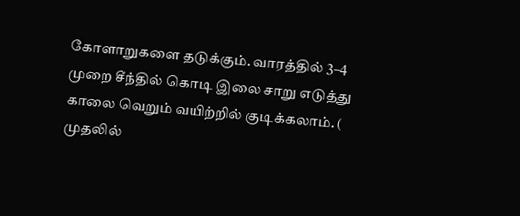கோளாறுகளை தடுக்கும். வாரத்தில் 3–4 முறை சீந்தில் கொடி இலை சாறு எடுத்து காலை வெறும் வயிற்றில் குடிக்கலாம். ( முதலில்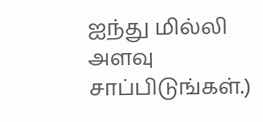ஐந்து மில்லி அளவு சாப்பிடுங்கள்.)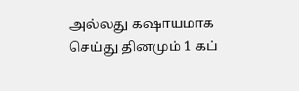அல்லது கஷாயமாக செய்து தினமும் 1 கப்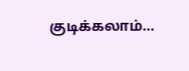குடிக்கலாம்…